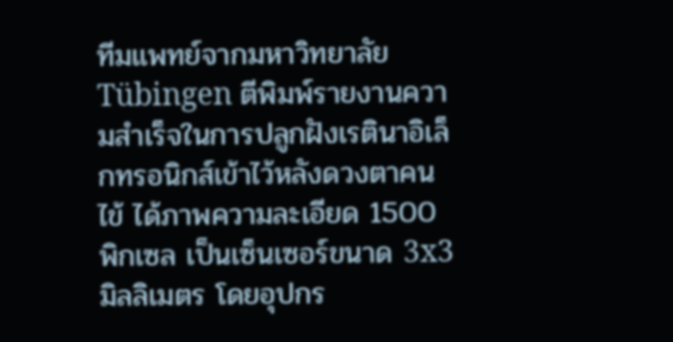ทีมแพทย์จากมหาวิทยาลัย Tübingen ตีพิมพ์รายงานความสำเร็จในการปลูกฝังเรตินาอิเล็กทรอนิกส์เข้าไว้หลังดวงตาคนไข้ ได้ภาพความละเอียด 1500 พิกเซล เป็นเซ็นเซอร์ขนาด 3x3 มิลลิเมตร โดยอุปกร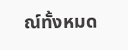ณ์ทั้งหมด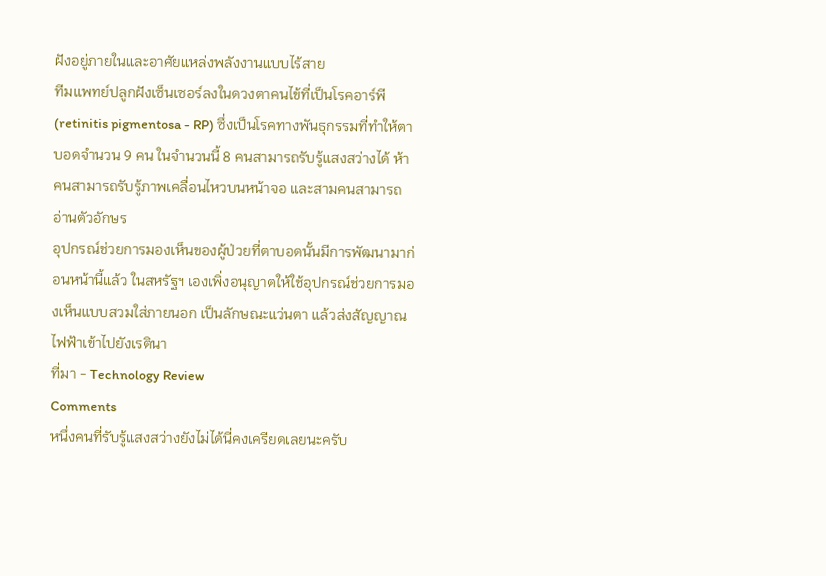ฝังอยู่ภายในและอาศัยแหล่งพลังงานแบบไร้สาย
ทีมแพทย์ปลูกฝังเซ็นเซอร์ลงในดวงตาคนไข้ที่เป็นโรคอาร์พี (retinitis pigmentosa - RP) ซึ่งเป็นโรคทางพันธุกรรมที่ทำให้ตาบอดจำนวน 9 คน ในจำนวนนี้ 8 คนสามารถรับรู้แสงสว่างได้ ห้าคนสามารถรับรู้ภาพเคลื่อนไหวบนหน้าจอ และสามคนสามารถอ่านตัวอักษร
อุปกรณ์ช่วยการมองเห็นของผู้ป่วยที่ตาบอดนั้นมีการพัฒนามาก่อนหน้านี้แล้ว ในสหรัฐฯ เองเพิ่งอนุญาตให้ใช้อุปกรณ์ช่วยการมองเห็นแบบสวมใส่ภายนอก เป็นลักษณะแว่นตา แล้วส่งสัญญาณไฟฟ้าเข้าไปยังเรตินา
ที่มา - Technology Review
Comments
หนึ่งคนที่รับรู้แสงสว่างยังไม่ได้นี่คงเครียดเลยนะครับ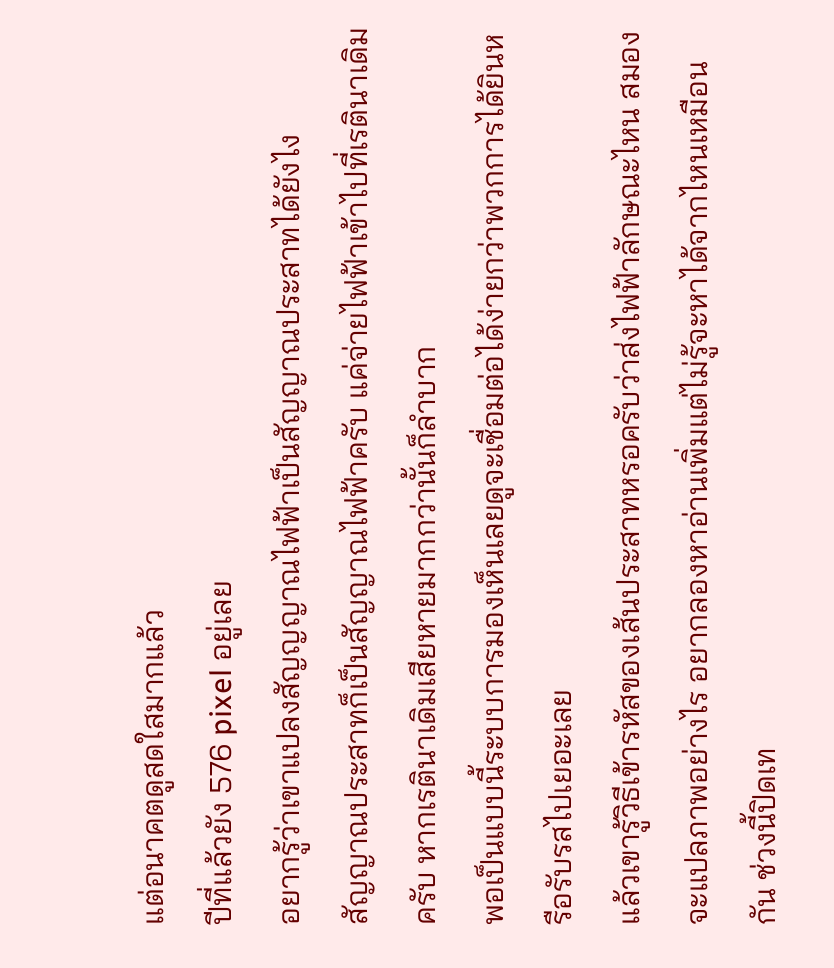แต่อนาคตดูสดใสมากแล้ว
ปีที่แล้วยัง 576 pixel อยู่เลย
อยากรู้ว่าเขาแปลงสัญญญาณไฟฟ้าเป็นสัญญาณประสาทได้ยังไง
สัญญาณประสาทก็เป็นสัญญาณไฟฟ้าครับ แค่จ่ายไฟฟ้าเข้าไปที่เรตินาเดิมครับ หากเรตินาเดิมเสียหายมากกว่านั้นก็ลำบาก
พอเป็นแบบนี้ระบบการมองเห็นเลยดูจะเชื่อมต่อได้ง่ายกว่าพวกการได้ยินหรือรับรสไปเยอะเลย
แล้วเขารู้วิธีเข้ารหัสของเส้นประสาทหรอครับว่าส่งไฟฟ้าลักษณะไหน สมองจะแปลภาพอย่างไร อยากลองหาอ่านเพิ่มแต่ไม่รู้จะหาได้จากไหนเหมือนกัน ช่วงนี้ปิดเท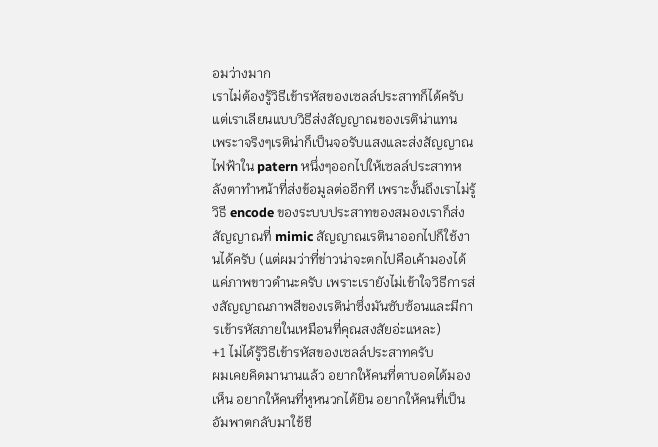อมว่างมาก
เราไม่ต้องรู้วิธีเข้ารหัสของเซลล์ประสาทก็ได้ครับ แต่เราเลียนแบบวิธีส่งสัญญาณของเรติน่าแทน
เพระาจริงๆเรติน่าก็เป็นจอรับแสงและส่งสัญญาณไฟฟ้าใน patern หนึ่งๆออกไปให้เซลล์ประสาทหลังตาทำหน้าที่ส่งข้อมูลต่ออีกที เพราะงั้นถึงเราไม่รู้วิธี encode ของระบบประสาทของสมองเราก็ส่งสัญญาณที่ mimic สัญญาณเรตินาออกไปก็ใช้งานได้ครับ (แต่ผมว่าที่ข่าวน่าจะตกไปคือเค้ามองได้แค่ภาพขาวดำนะครับ เพราะเรายังไม่เข้าใจวิธีการส่งสัญญาณภาพสีของเรติน่าซึ่งมันซับซ้อนและมีการเข้ารหัสภายในเหมือนที่คุณสงสัยอ่ะแหละ)
+1 ไม่ได้รู้วิธีเข้ารหัสของเซลล์ประสาทครับ
ผมเคยคิดมานานแล้ว อยากให้คนที่ตาบอดได้มองเห็น อยากให้คนที่หูหนวกได้ยิน อยากให้คนที่เป็นอัมพาตกลับมาใช้ชี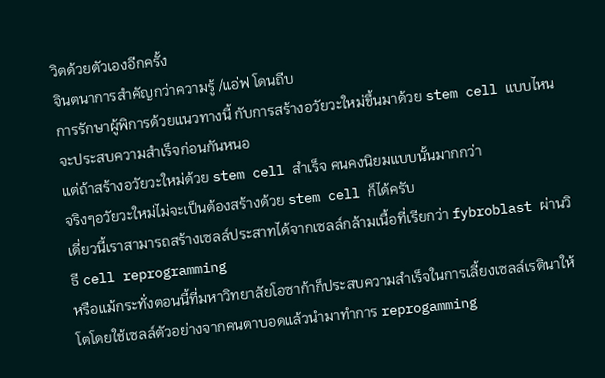วิตด้วยตัวเองอีกครั้ง
จินตนาการสำคัญกว่าความรู้ /แอ่ฟ โดนถีบ
การรักษาผู้พิการด้วยแนวทางนี้ กับการสร้างอวัยวะใหม่ขึ้นมาด้วย stem cell แบบไหนจะประสบความสำเร็จก่อนกันหนอ
แต่ถ้าสร้างอวัยวะใหม่ด้วย stem cell สำเร็จ คนคงนิยมแบบนั้นมากกว่า
จริงๆอวัยวะใหม่ไม่จะเป็นต้องสร้างด้วย stem cell ก็ได้ครับ
เดี่ยวนี้เราสามารถสร้างเซลล์ประสาทได้จากเซลล์กล้ามเนื้อที่เรียกว่า fybroblast ผ่านวิธี cell reprogramming
หรือแม้กระทั่งตอนนี้ที่มหาวิทยาลัยโอซาก้าก็ประสบความสำเร็จในการเลี้ยงเซลล์เรตินาให้โตโดยใช้เซลล์ตัวอย่างจากคนตาบอดแล้วนำมาทำการ reprogamming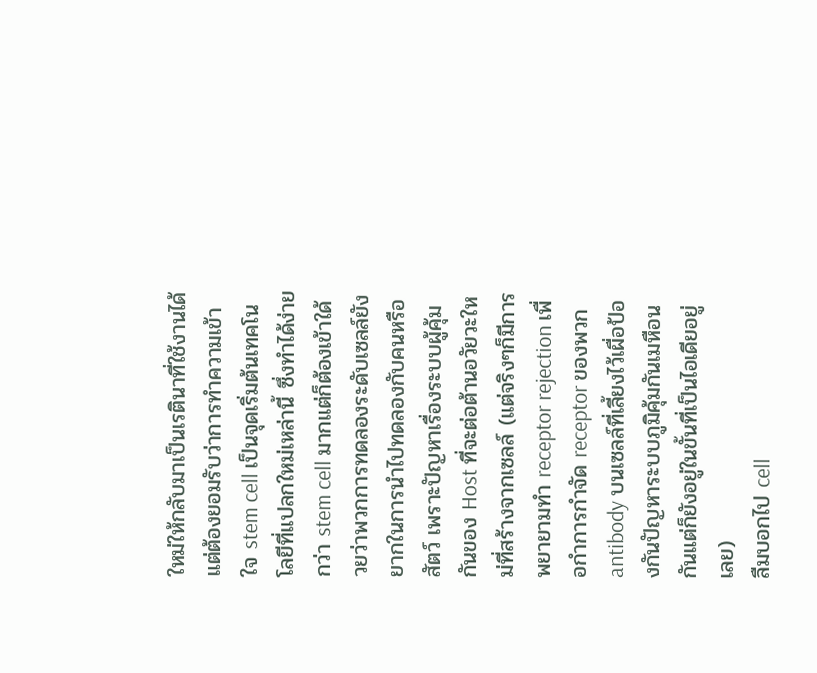ใหม่ให้กลับมาเป็นเรตินาที่ใช้งานได้
แต่ต้องยอมรับว่าการทำความเข้าใจ stem cell เป็นจุดเริ่มต้นเทคโนโลยีที่แปลกใหม่เหล่านี้ ซึ่งทำได้ง่ายกว่า stem cell มากแต่ก็ต้องเข้าใด้วยว่าพวกการทดลองระดับเซลล์ยังยากในการนำไปทดลองกับคนหรือสัตว์ เพราะปัญหาเรื่องระบบผู้คุ้มกันของ Host ที่จะต่อต้านอวัยวะใหม่ที่สร้างจากเซลล์ (แต่จริงๆก็มีการพยายามทำ receptor rejection เพื่อกำการกำจัด receptor ของพวก antibody บนเซลล์ที่เลี้ยงไว้เผื่อป้องกันปัญหาระบบภูมิคุ้มกันเมหือนกันแต่ก็ยังอยู่ในขั้นที่เป็นไอเดียอยู่เลย)
ลืมบอกไป cell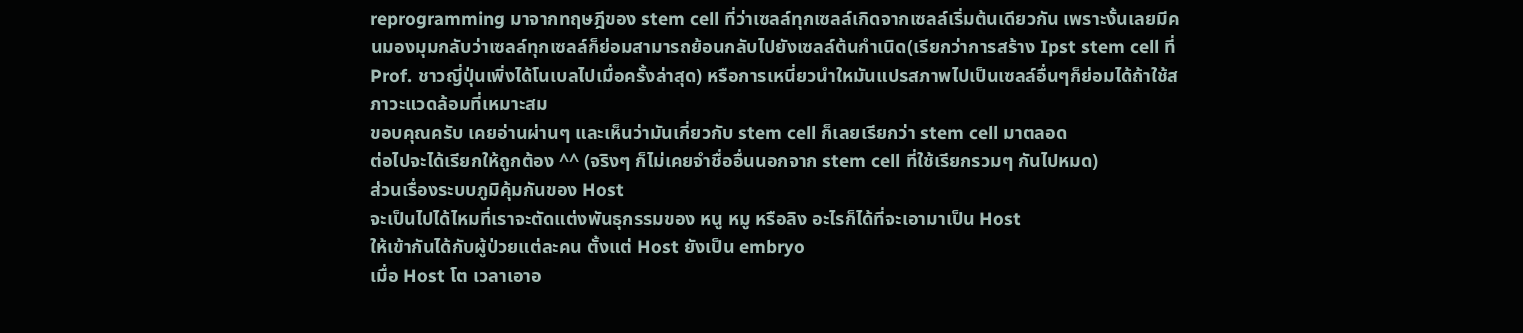reprogramming มาจากทฤษฎีของ stem cell ที่ว่าเซลล์ทุกเซลล์เกิดจากเซลล์เริ่มต้นเดียวกัน เพราะงั้นเลยมีคนมองมุมกลับว่าเซลล์ทุกเซลล์ก็ย่อมสามารถย้อนกลับไปยังเซลล์ต้นกำเนิด(เรียกว่าการสร้าง Ipst stem cell ที่ Prof. ชาวญี่ปุ่นเพิ่งได้โนเบลไปเมื่อครั้งล่าสุด) หรือการเหนี่ยวนำใหมันแปรสภาพไปเป็นเซลล์อื่นๆก็ย่อมได้ถ้าใช้สภาวะแวดล้อมที่เหมาะสม
ขอบคุณครับ เคยอ่านผ่านๆ และเห็นว่ามันเกี่ยวกับ stem cell ก็เลยเรียกว่า stem cell มาตลอด
ต่อไปจะได้เรียกให้ถูกต้อง ^^ (จริงๆ ก็ไม่เคยจำชื่ออื่นนอกจาก stem cell ที่ใช้เรียกรวมๆ กันไปหมด)
ส่วนเรื่องระบบภูมิคุ้มกันของ Host
จะเป็นไปได้ไหมที่เราจะตัดแต่งพันธุกรรมของ หนู หมู หรือลิง อะไรก็ได้ที่จะเอามาเป็น Host
ให้เข้ากันได้กับผู้ป่วยแต่ละคน ตั้งแต่ Host ยังเป็น embryo
เมื่อ Host โต เวลาเอาอ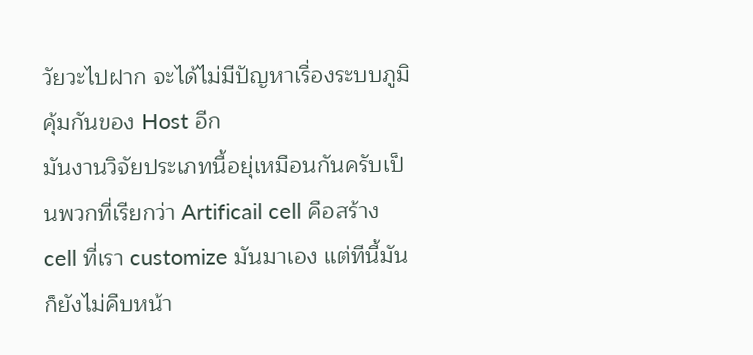วัยวะไปฝาก จะได้ไม่มีปัญหาเรื่องระบบภูมิคุ้มกันของ Host อีก
มันงานวิจัยประเภทนี้อยุ่เหมือนกันครับเป็นพวกที่เรียกว่า Artificail cell คือสร้าง cell ที่เรา customize มันมาเอง แต่ทีนี้มันก็ยังไม่คืบหน้า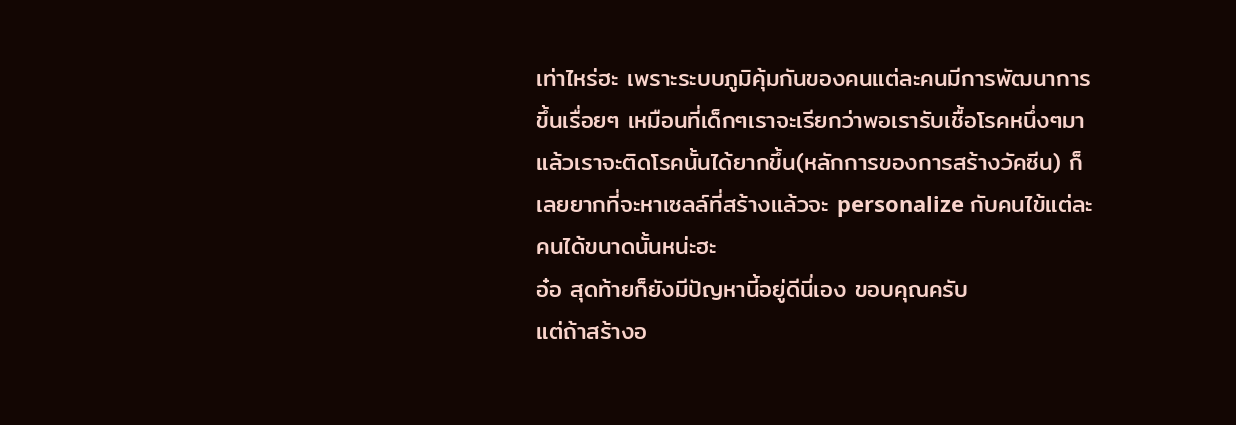เท่าไหร่ฮะ เพราะระบบภูมิคุ้มกันของคนแต่ละคนมีการพัฒนาการขึ้นเรื่อยๆ เหมือนที่เด็กๆเราจะเรียกว่าพอเรารับเชื้อโรคหนึ่งๆมาแล้วเราจะติดโรคนั้นได้ยากขึ้น(หลักการของการสร้างวัคซีน) ก็เลยยากที่จะหาเซลล์ที่สร้างแล้วจะ personalize กับคนไข้แต่ละคนได้ขนาดนั้นหน่ะฮะ
อ๋อ สุดท้ายก็ยังมีปัญหานี้อยู่ดีนี่เอง ขอบคุณครับ
แต่ถ้าสร้างอ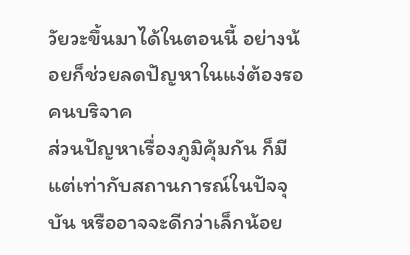วัยวะขึ้นมาได้ในตอนนี้ อย่างน้อยก็ช่วยลดปัญหาในแง่ต้องรอคนบริจาค
ส่วนปัญหาเรื่องภูมิคุ้มกัน ก็มีแต่เท่ากับสถานการณ์ในปัจจุบัน หรืออาจจะดีกว่าเล็กน้อย